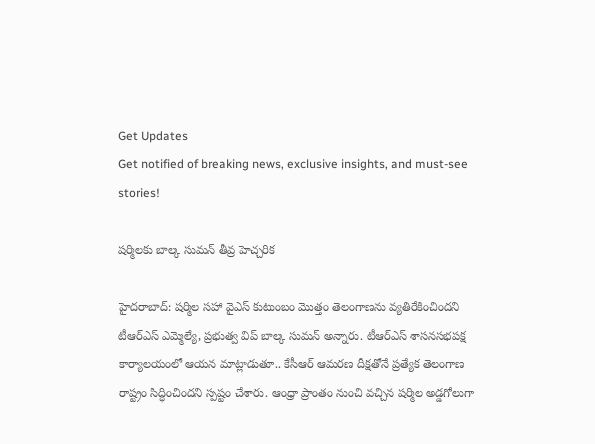Get Updates
Get notified of breaking news, exclusive insights, and must-see stories!

షర్మిలకు బాల్క సుమన్ తీవ్ర హెచ్చరిక

హైదరాబాద్: షర్మిల సహా వైఎస్ కుటుంబం మొత్తం తెలంగాణను వ్యతిరేకించిందని టీఆర్ఎస్ ఎమ్మెల్యే, ప్రభుత్వ విప్ బాల్క సుమన్ అన్నారు. టీఆర్ఎస్ శాసనసభపక్ష కార్యాలయంలో ఆయన మాట్లాడుతూ.. కేసీఆర్ ఆమరణ దీక్షతోనే ప్రత్యేక తెలంగాణ రాష్ట్రం సిద్ధించిందని స్పష్టం చేశారు. ఆంధ్రా ప్రాంతం నుంచి వచ్చిన షర్మిల అడ్డగోలుగా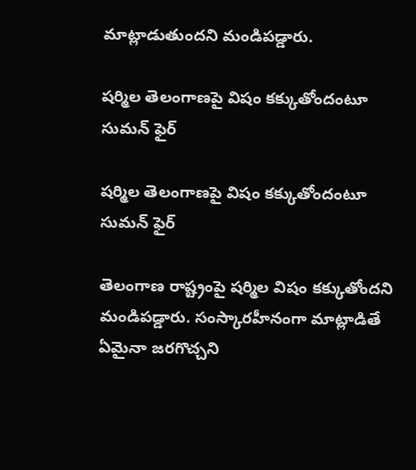మాట్లాడుతుందని మండిపడ్డారు.

షర్మిల తెలంగాణపై విషం కక్కుతోందంటూ సుమన్ ఫైర్

షర్మిల తెలంగాణపై విషం కక్కుతోందంటూ సుమన్ ఫైర్

తెలంగాణ రాష్ట్రంపై షర్మిల విషం కక్కుతోందని మండిపడ్డారు. సంస్కారహీనంగా మాట్లాడితే ఏమైనా జరగొచ్చని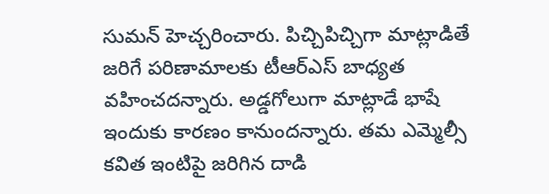సుమన్ హెచ్చరించారు. పిచ్చిపిచ్చిగా మాట్లాడితే జరిగే పరిణామాలకు టీఆర్ఎస్ బాధ్యత వహించదన్నారు. అడ్డగోలుగా మాట్లాడే భాషే ఇందుకు కారణం కానుందన్నారు. తమ ఎమ్మెల్సీ కవిత ఇంటిపై జరిగిన దాడి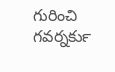గురించి గవర్నర్‍కు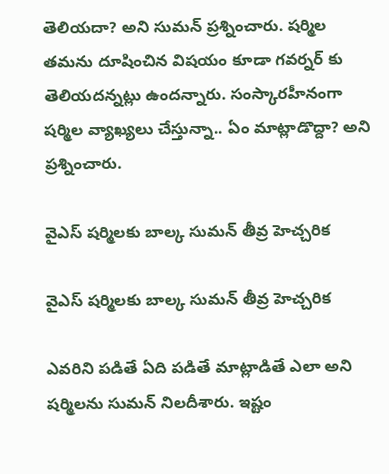తెలియదా? అని సుమన్ ప్రశ్నించారు. షర్మిల తమను దూషించిన విషయం కూడా గవర్నర్ కు తెలియదన్నట్లు ఉందన్నారు. సంస్కారహీనంగా షర్మిల వ్యాఖ్యలు చేస్తున్నా.. ఏం మాట్లాడొద్దా? అని ప్రశ్నించారు.

వైఎస్ షర్మిలకు బాల్క సుమన్ తీవ్ర హెచ్చరిక

వైఎస్ షర్మిలకు బాల్క సుమన్ తీవ్ర హెచ్చరిక

ఎవరిని పడితే ఏది పడితే మాట్లాడితే ఎలా అని షర్మిలను సుమన్ నిలదీశారు. ఇష్టం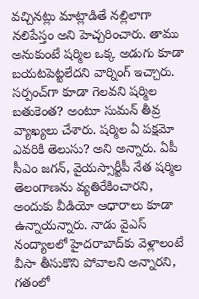వచ్చినట్లు మాట్లాడితే నల్లిలాగా నలిపేస్తం అని హెచ్చరించారు. తాము అనుకుంటే షర్మిల ఒక్క అడుగు కూడా బయటపెట్టలేదని వార్నింగ్ ఇచ్చారు. సర్పంచ్‌గా కూడా గెలవని షర్మిల బతుకెంత? అంటూ సుమన్ తీవ్ర వ్యాఖ్యలు చేశారు. షర్మిల ఏ పక్షమో ఎవరికి తెలుసు? అని అన్నారు. ఏపీ సీఎం జగన్, వైయస్సార్టీపీ నేత షర్మిల తెలంగాణను వ్యతిరేకించారని, అందుకు వీడియో ఆధారాలు కూడా ఉన్నాయన్నారు. నాడు వైఎస్‌ నంద్యాలలో హైదరాబాద్‌కు వెళ్లాలంటే వీసా తీసుకొని పోవాలని అన్నారని, గతంలో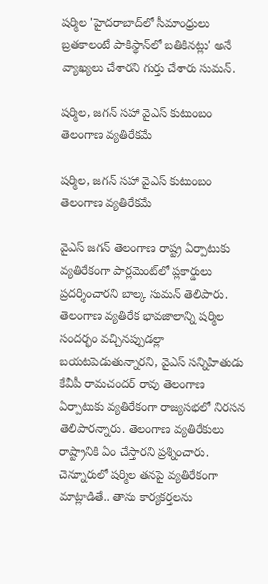షర్మిల 'హైదరాబాద్‌లో సీమాంధ్రులు బ్రతకాలంటే పాకిస్థాన్‌లో బతికినట్లు' అనే వ్యాఖ్యలు చేశారని గుర్తు చేశారు సుమన్.

షర్మిల, జగన్ సహా వైఎస్ కుటుంబం తెలంగాణ వ్యతిరేకమే

షర్మిల, జగన్ సహా వైఎస్ కుటుంబం తెలంగాణ వ్యతిరేకమే

వైఎస్ జగన్ తెలంగాణ రాష్ట్ర ఏర్పాటుకు వ్యతిరేకంగా పార్లమెంట్‌లో ప్లకార్డులు ప్రదర్శించారని బాల్క సుమన్‌ తెలిపారు. తెలంగాణ వ్యతిరేక భావజాలాన్ని షర్మిల సందర్భం వచ్చినప్పుడల్లా బయటపెడుతున్నారని, వైఎస్ సన్నిహితుడు కేవీపీ రామచందర్ రావు తెలంగాణ ఏర్పాటుకు వ్యతిరేకంగా రాజ్యసభలో నిరసన తెలిపారన్నారు. తెలంగాణ వ్యతిరేకులు రాష్ట్రానికి ఏం చేస్తారని ప్రశ్నించారు. చెన్నూరులో షర్మిల తనపై వ్యతిరేకంగా మాట్లాడితే.. తాను కార్యకర్తలను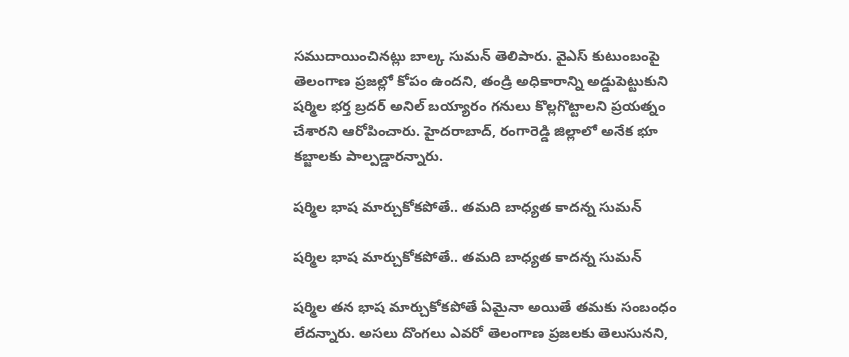సముదాయించినట్లు బాల్క సుమన్‌ తెలిపారు. వైఎస్ కుటుంబంపై తెలంగాణ ప్రజల్లో కోపం ఉందని, తండ్రి అధికారాన్ని అడ్డుపెట్టుకుని షర్మిల భర్త బ్రదర్ అనిల్ బయ్యారం గనులు కొల్లగొట్టాలని ప్రయత్నం చేశారని ఆరోపించారు. హైదరాబాద్, రంగారెడ్డి జిల్లాలో అనేక భూ కబ్జాలకు పాల్పడ్డారన్నారు.

షర్మిల భాష మార్చుకోకపోతే.. తమది బాధ్యత కాదన్న సుమన్

షర్మిల భాష మార్చుకోకపోతే.. తమది బాధ్యత కాదన్న సుమన్

షర్మిల తన భాష మార్చుకోకపోతే ఏమైనా అయితే తమకు సంబంధం లేదన్నారు. అసలు దొంగలు ఎవరో తెలంగాణ ప్రజలకు తెలుసునని,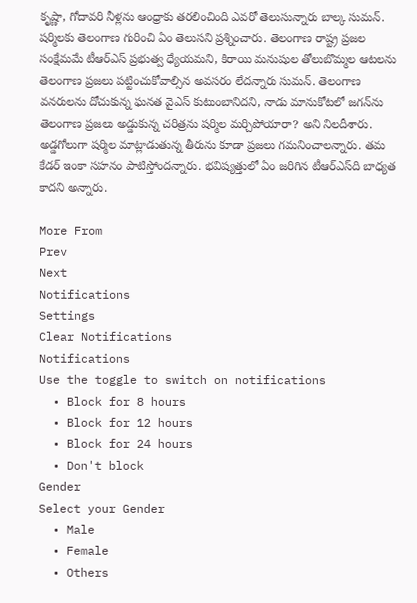కృష్ణా, గోదావరి నీళ్లను ఆంధ్రాకు తరలించింది ఎవరో తెలుసున్నారు బాల్క సుమన్. షర్మిలకు తెలంగాణ గురించి ఏం తెలుసని ప్రశ్నించారు. తెలంగాణ రాష్ట్ర ప్రజల సంక్షేమమే టీఆర్ఎస్ ప్రభుత్వ ధ్యేయమని, కిరాయి మనుషుల తోలుబొమ్మల ఆటలను తెలంగాణ ప్రజలు పట్టించుకోవాల్సిన అవసరం లేదన్నారు సుమన్. తెలంగాణ వనరులను దోచుకున్న ఘనత వైఎస్ కుటుంబానిదని, నాడు మానుకోటలో జగన్‌ను తెలంగాణ ప్రజలు అడ్డుకున్న చరిత్రను షర్మిల మర్చిపోయారా? అని నిలదీశారు. అడ్డగోలుగా షర్మిల మాట్లాడుతున్న తీరును కూడా ప్రజలు గమనించాలన్నారు. తమ కేడర్ ఇంకా సహనం పాటిస్తోందన్నారు. భవిష్యత్తులో ఏం జరిగిన టీఆర్ఎస్‌ది బాధ్యత కాదని అన్నారు.

More From
Prev
Next
Notifications
Settings
Clear Notifications
Notifications
Use the toggle to switch on notifications
  • Block for 8 hours
  • Block for 12 hours
  • Block for 24 hours
  • Don't block
Gender
Select your Gender
  • Male
  • Female
  • Others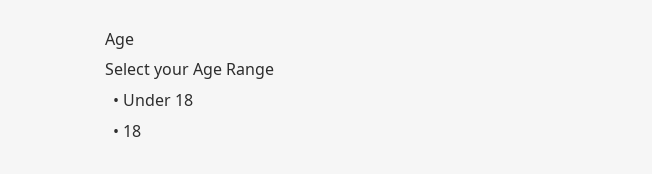Age
Select your Age Range
  • Under 18
  • 18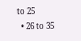to 25
  • 26 to 35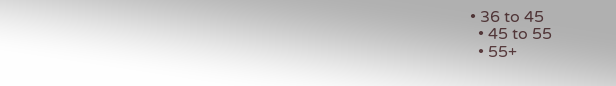• 36 to 45
  • 45 to 55
  • 55+